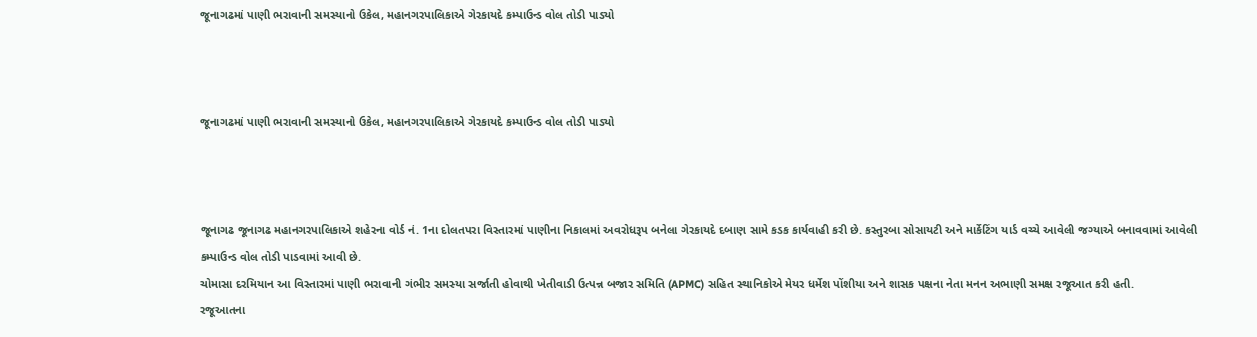જૂનાગઢમાં પાણી ભરાવાની સમસ્યાનો ઉકેલ, મહાનગરપાલિકાએ ગેરકાયદે કમ્પાઉન્ડ વોલ તોડી પાડ્યો



જૂનાગઢમાં પાણી ભરાવાની સમસ્યાનો ઉકેલ, મહાનગરપાલિકાએ ગેરકાયદે કમ્પાઉન્ડ વોલ તોડી પાડ્યો



જૂનાગઢ જૂનાગઢ મહાનગરપાલિકાએ શહેરના વોર્ડ નં. 1ના દોલતપરા વિસ્તારમાં પાણીના નિકાલમાં અવરોધરૂપ બનેલા ગેરકાયદે દબાણ સામે કડક કાર્યવાહી કરી છે. કસ્તુરબા સોસાયટી અને માર્કેટિંગ યાર્ડ વચ્ચે આવેલી જગ્યાએ બનાવવામાં આવેલી કમ્પાઉન્ડ વોલ તોડી પાડવામાં આવી છે.
ચોમાસા દરમિયાન આ વિસ્તારમાં પાણી ભરાવાની ગંભીર સમસ્યા સર્જાતી હોવાથી ખેતીવાડી ઉત્પન્ન બજાર સમિતિ (APMC) સહિત સ્થાનિકોએ મેયર ધર્મેશ પોંશીયા અને શાસક પક્ષના નેતા મનન અભાણી સમક્ષ રજૂઆત કરી હતી.
રજૂઆતના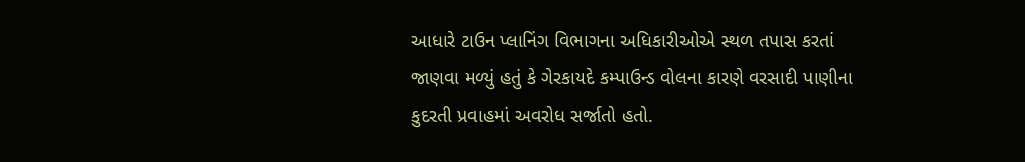આધારે ટાઉન પ્લાનિંગ વિભાગના અધિકારીઓએ સ્થળ તપાસ કરતાં જાણવા મળ્યું હતું કે ગેરકાયદે કમ્પાઉન્ડ વોલના કારણે વરસાદી પાણીના કુદરતી પ્રવાહમાં અવરોધ સર્જાતો હતો.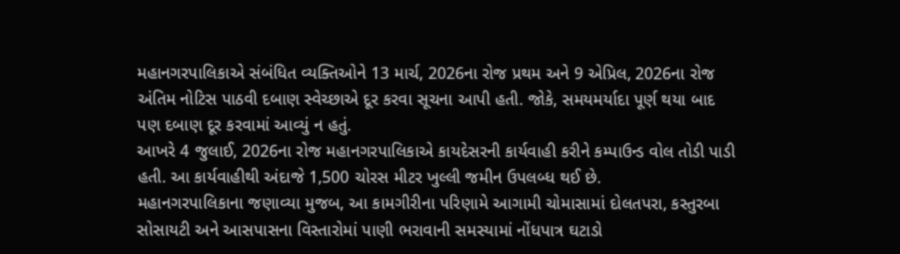મહાનગરપાલિકાએ સંબંધિત વ્યક્તિઓને 13 માર્ચ, 2026ના રોજ પ્રથમ અને 9 એપ્રિલ, 2026ના રોજ અંતિમ નોટિસ પાઠવી દબાણ સ્વેચ્છાએ દૂર કરવા સૂચના આપી હતી. જોકે, સમયમર્યાદા પૂર્ણ થયા બાદ પણ દબાણ દૂર કરવામાં આવ્યું ન હતું.
આખરે 4 જુલાઈ, 2026ના રોજ મહાનગરપાલિકાએ કાયદેસરની કાર્યવાહી કરીને કમ્પાઉન્ડ વોલ તોડી પાડી હતી. આ કાર્યવાહીથી અંદાજે 1,500 ચોરસ મીટર ખુલ્લી જમીન ઉપલબ્ધ થઈ છે.
મહાનગરપાલિકાના જણાવ્યા મુજબ, આ કામગીરીના પરિણામે આગામી ચોમાસામાં દોલતપરા, કસ્તુરબા સોસાયટી અને આસપાસના વિસ્તારોમાં પાણી ભરાવાની સમસ્યામાં નોંધપાત્ર ઘટાડો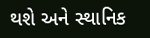થશે અને સ્થાનિક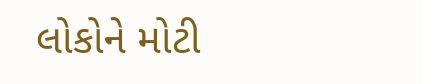લોકોને મોટી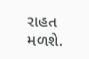રાહત મળશે.